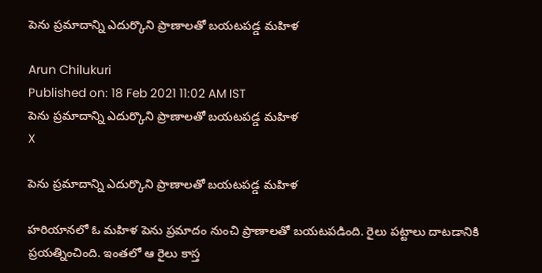పెను ప్రమాదాన్ని ఎదుర్కొని ప్రాణాలతో బయటపడ్డ మహిళ

Arun Chilukuri
Published on: 18 Feb 2021 11:02 AM IST
పెను ప్రమాదాన్ని ఎదుర్కొని ప్రాణాలతో బయటపడ్డ మహిళ
X

పెను ప్రమాదాన్ని ఎదుర్కొని ప్రాణాలతో బయటపడ్డ మహిళ

హరియానలో ఓ మహిళ పెను ప్రమాదం నుంచి ప్రాణాలతో బయటపడింది. రైలు పట్టాలు దాటడానికి ప్రయత్నించింది. ఇంతలో ఆ రైలు కాస్త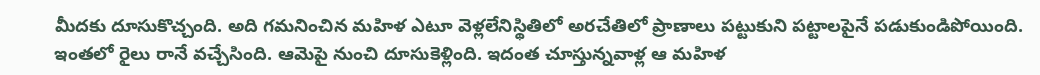మీదకు దూసుకొచ్చంది. అది గమనించిన మహిళ ఎటూ వెళ్లలేనిస్థితిలో అరచేతిలో ప్రాణాలు పట్టుకుని పట్టాలపైనే పడుకుండిపోయింది. ఇంతలో రైలు రానే వచ్చేసింది. ఆమెపై నుంచి దూసుకెళ్లింది. ఇదంత చూస్తున్నవాళ్ల ఆ మహిళ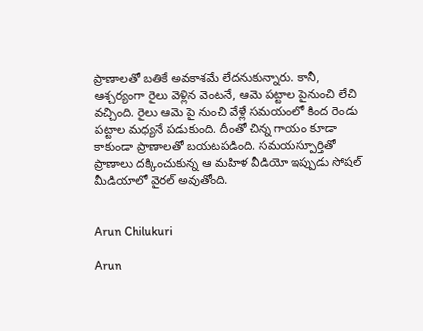ప్రాణాలతో బతికే అవకాశమే లేదనుకున్నారు. కానీ, ఆశ్చర్యంగా రైలు వెళ్లిన వెంటనే, ఆమె పట్టాల పైనుంచి లేచి వచ్చింది. రైలు ఆమె పై నుంచి వేళ్లే సమయంలో కింద రెండు పట్టాల మధ్యనే పడుకుంది. దీంతో చిన్న గాయం కూడా కాకుండా ప్రాణాలతో బయటపడింది. సమయస్పూర్తితో ప్రాణాలు దక్కించుకున్న ఆ మహిళ వీడియో ఇప్పుడు సోషల్ మీడియాలో వైరల్ అవుతోంది.


Arun Chilukuri

Arun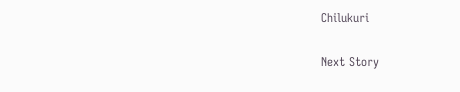Chilukuri

Next Story